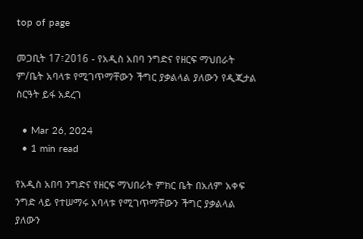top of page

መጋቢት 17፣2016 - የአዲስ አበባ ንግድና የዘርፍ ማህበራት ም/ቤት አባላቱ የሚገጥማቸውን ችግር ያቃልላል ያለውን የዲጂታል ስርዓት ይፋ አደረገ

  • Mar 26, 2024
  • 1 min read

የአዲስ አበባ ንግድና የዘርፍ ማህበራት ምክር ቤት በአለም አቀፍ ንግድ ላይ የተሠማሩ አባላቱ የሚገጥማቸውን ችግር ያቃልላል ያለውን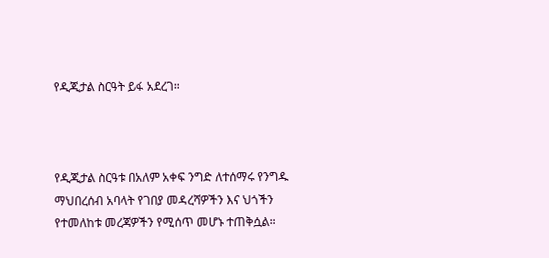የዲጂታል ስርዓት ይፋ አደረገ።



የዲጂታል ስርዓቱ በአለም አቀፍ ንግድ ለተሰማሩ የንግዱ ማህበረሰብ አባላት የገበያ መዳረሻዎችን እና ህጎችን የተመለከቱ መረጃዎችን የሚሰጥ መሆኑ ተጠቅሷል።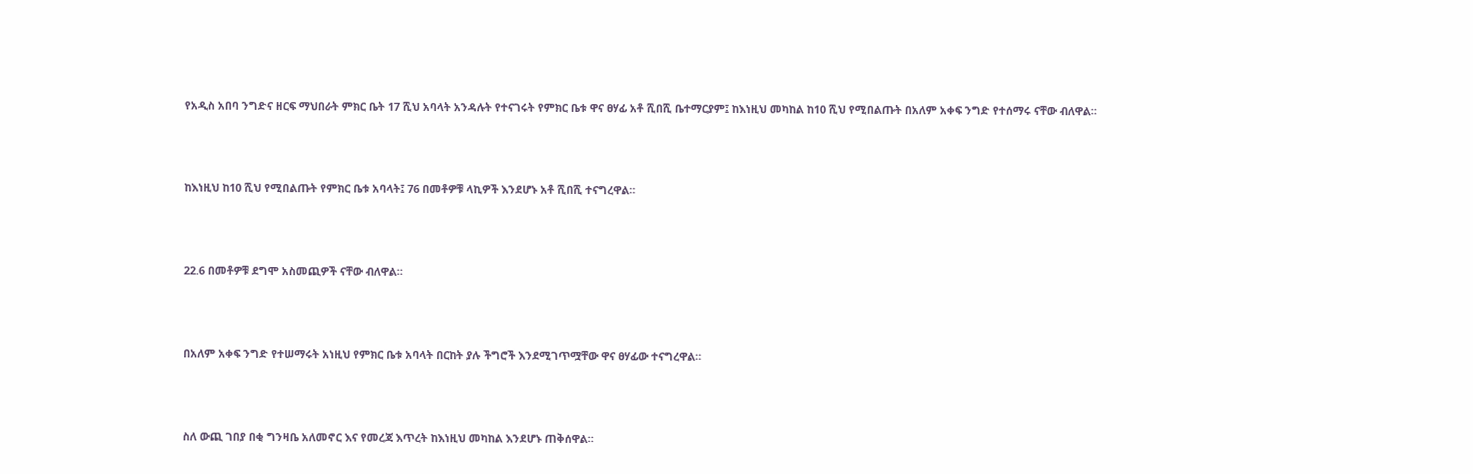የአዲስ አበባ ንግድና ዘርፍ ማህበራት ምክር ቤት 17 ሺህ አባላት አንዳሉት የተናገሩት የምክር ቤቱ ዋና ፀሃፊ አቶ ሺበሺ ቤተማርያም፤ ከእነዚህ መካከል ከ10 ሺህ የሚበልጡት በአለም አቀፍ ንግድ የተሰማሩ ናቸው ብለዋል።



ከእነዚህ ከ10 ሺህ የሚበልጡት የምክር ቤቱ አባላት፤ 76 በመቶዎቹ ላኪዎች እንደሆኑ አቶ ሺበሺ ተናግረዋል።



22.6 በመቶዎቹ ደግሞ አስመጪዎች ናቸው ብለዋል።



በአለም አቀፍ ንግድ የተሠማሩት አነዚህ የምክር ቤቱ አባላት በርከት ያሉ ችግሮች እንደሚገጥሟቸው ዋና ፀሃፊው ተናግረዋል።



ስለ ውጪ ገበያ በቂ ግንዛቤ አለመኖር እና የመረጃ እጥረት ከእነዚህ መካከል እንደሆኑ ጠቅሰዋል።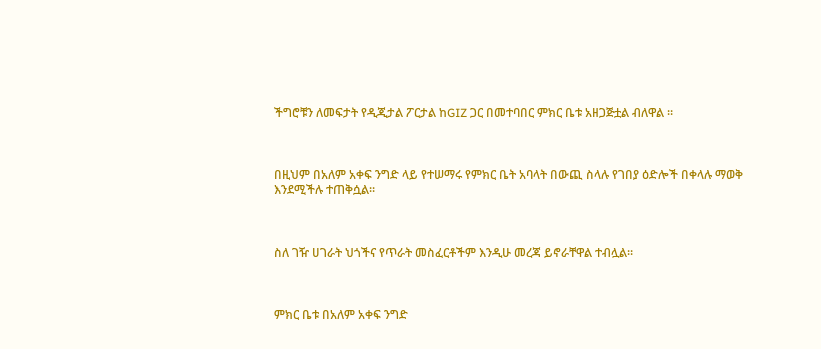ችግሮቹን ለመፍታት የዲጂታል ፖርታል ከGIZ ጋር በመተባበር ምክር ቤቱ አዘጋጅቷል ብለዋል ።



በዚህም በአለም አቀፍ ንግድ ላይ የተሠማሩ የምክር ቤት አባላት በውጪ ስላሉ የገበያ ዕድሎች በቀላሉ ማወቅ እንደሚችሉ ተጠቅሷል።



ስለ ገዥ ሀገራት ህጎችና የጥራት መስፈርቶችም እንዲሁ መረጃ ይኖራቸዋል ተብሏል።



ምክር ቤቱ በአለም አቀፍ ንግድ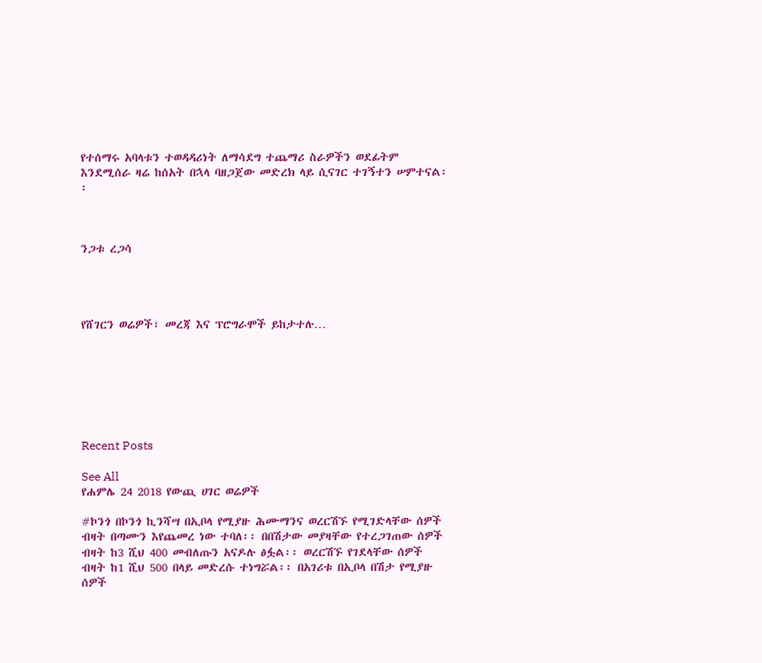የተሰማሩ አባላቱን ተወዳዳሪነት ለማሳደግ ተጨማሪ ስራዎችን ወደፊትም እንደሚሰራ ዛሬ ከሰአት በኋላ ባዘጋጀው መድረክ ላይ ሲናገር ተገኝተን ሠምተናል፡፡



ንጋቱ ረጋሳ




የሸገርን ወሬዎች፣ መረጃ እና ፕሮግራሞች ይከታተሉ…







Recent Posts

See All
የሐምሌ 24 2018 የውጪ ሀገር ወሬዎች

#ኮንጎ በኮንጎ ኪንሻሣ በኢቦላ የሚያዙ ሕሙማንና ወረርሽኙ የሚገድላቸው ሰዎች ብዛት በጣሙን እየጨመረ ነው ተባለ፡፡ በበሽታው መያዛቸው የተረጋገጠው ሰዎች ብዛት ከ3 ሺህ 400 መብለጡን አናዶሉ ፅፏል፡፡ ወረርሽኙ የገደላቸው ሰዎች ብዛት ከ1 ሺህ 500 በላይ መድረሱ ተነግሯል፡፡ በአገሪቱ በኢቦላ በሽታ የሚያዙ ሰዎች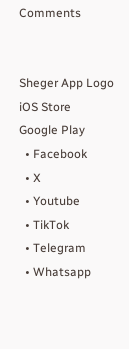Comments


Sheger App Logo
iOS Store
Google Play
  • Facebook
  • X
  • Youtube
  • TikTok
  • Telegram
  • Whatsapp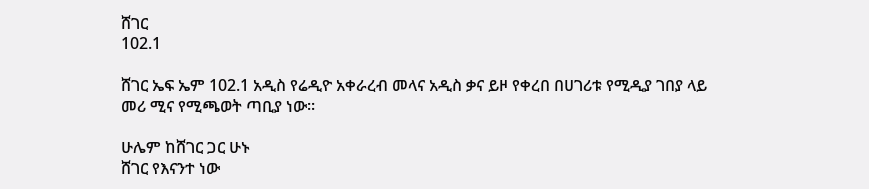ሸገር
102.1

ሸገር ኤፍ ኤም 102.1 አዲስ የሬዲዮ አቀራረብ መላና አዲስ ቃና ይዞ የቀረበ በሀገሪቱ የሚዲያ ገበያ ላይ መሪ ሚና የሚጫወት ጣቢያ ነው፡፡

ሁሌም ከሸገር ጋር ሁኑ
ሸገር የእናንተ ነው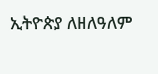ኢትዮጵያ ለዘለዓለም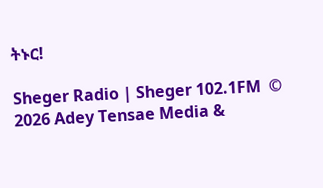ትኑር!

Sheger Radio | Sheger 102.1FM  © 2026 Adey Tensae Media &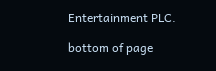Entertainment PLC.

bottom of page